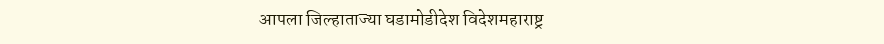आपला जिल्हाताज्या घडामोडीदेश विदेशमहाराष्ट्र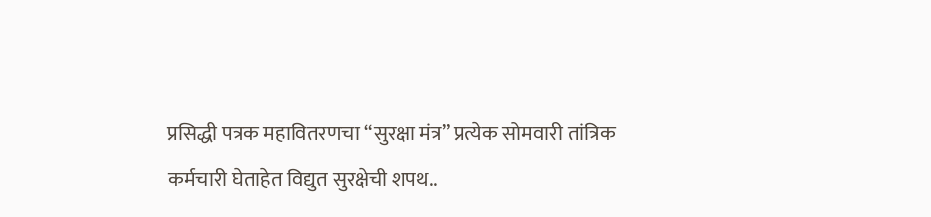प्रसिद्धी पत्रक महावितरणचा “सुरक्षा मंत्र” प्रत्येक सोमवारी तांत्रिक कर्मचारी घेताहेत विद्युत सुरक्षेची शपथ..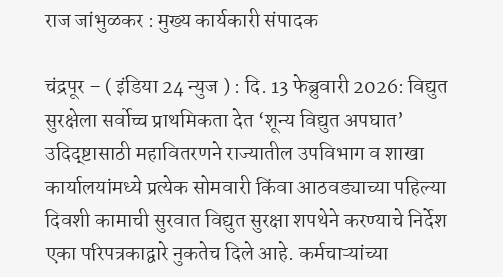राज जांभुळकर : मुख्य कार्यकारी संपादक

चंद्रपूर – ( इंडिया 24 न्युज ) : दि. 13 फेब्रुवारी 2026: विद्युत सुरक्षेला सर्वोच्च प्राथमिकता देत ‘शून्य विद्युत अपघात’ उदिद्ष्टासाठी महावितरणने राज्यातील उपविभाग व शाखा कार्यालयांमध्ये प्रत्येक सोमवारी किंवा आठवड्याच्या पहिल्या दिवशी कामाची सुरवात विद्युत सुरक्षा शपथेने करण्याचे निर्देश एका परिपत्रकाद्वारे नुकतेच दिले आहे. कर्मचाऱ्यांच्या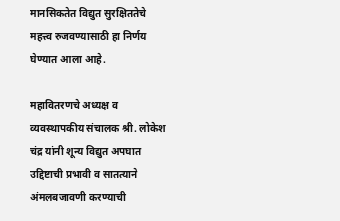मानसिकतेत विद्युत सुरक्षिततेचे महत्त्व रुजवण्यासाठी हा निर्णय घेण्यात आला आहे.

महावितरणचे अध्यक्ष व व्यवस्थापकीय संचालक श्री. लोकेश चंद्र यांनी शून्य विद्युत अपघात उद्दिष्टाची प्रभावी व सातत्याने अंमलबजावणी करण्याची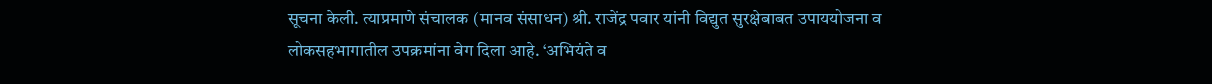सूचना केली. त्याप्रमाणे संचालक (मानव संसाधन) श्री. राजेंद्र पवार यांनी विद्युत सुरक्षेबाबत उपाययोजना व लोकसहभागातील उपक्रमांना वेग दिला आहे. ‘अभियंते व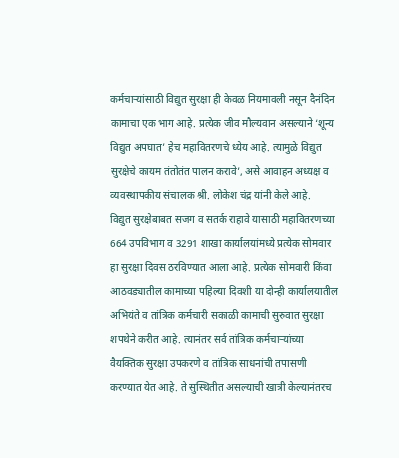कर्मचाऱ्यांसाठी विद्युत सुरक्षा ही केवळ नियमावली नसून दैनंदिन कामाचा एक भाग आहे. प्रत्येक जीव मौल्यवान असल्याने ‘शून्य विद्युत अपघात’ हेच महावितरणचे ध्येय आहे. त्यामुळे विद्युत सुरक्षेचे कायम तंतोतंत पालन करावे’, असे आवाहन अध्यक्ष व व्यवस्थापकीय संचालक श्री. लोकेश चंद्र यांनी केले आहे.
विद्युत सुरक्षेबाबत सजग व सतर्क राहावे यासाठी महावितरणच्या 664 उपविभाग व 3291 शाखा कार्यालयांमध्ये प्रत्येक सोमवार हा सुरक्षा दिवस ठरविण्यात आला आहे. प्रत्येक सोमवारी किंवा आठवड्यातील कामाच्या पहिल्या दिवशी या दोन्ही कार्यालयातील अभियंते व तांत्रिक कर्मचारी सकाळी कामाची सुरुवात सुरक्षा शपथेने करीत आहे. त्यानंतर सर्व तांत्रिक कर्मचाऱ्यांच्या वैयक्तिक सुरक्षा उपकरणे व तांत्रिक साधनांची तपासणी करण्यात येत आहे. ते सुस्थितीत असल्याची खात्री केल्यानंतरच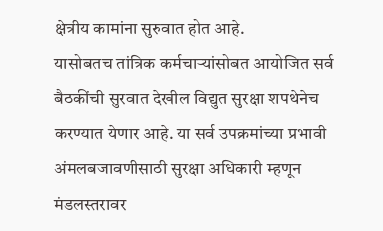क्षेत्रीय कामांना सुरुवात होत आहे.
यासोबतच तांत्रिक कर्मचाऱ्यांसोबत आयोजित सर्व बैठकींची सुरवात देखील विद्युत सुरक्षा शपथेनेच करण्यात येणार आहे. या सर्व उपक्रमांच्या प्रभावी अंमलबजावणीसाठी सुरक्षा अधिकारी म्हणून मंडलस्तरावर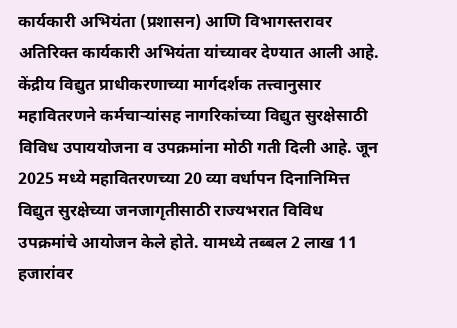कार्यकारी अभियंता (प्रशासन) आणि विभागस्तरावर अतिरिक्त कार्यकारी अभियंता यांच्यावर देण्यात आली आहे.
केंद्रीय विद्युत प्राधीकरणाच्या मार्गदर्शक तत्त्वानुसार महावितरणने कर्मचाऱ्यांसह नागरिकांच्या विद्युत सुरक्षेसाठी विविध उपाययोजना व उपक्रमांना मोठी गती दिली आहे. जून 2025 मध्ये महावितरणच्या 20 व्या वर्धापन दिनानिमित्त विद्युत सुरक्षेच्या जनजागृतीसाठी राज्यभरात विविध उपक्रमांचे आयोजन केले होते. यामध्ये तब्बल 2 लाख 11 हजारांवर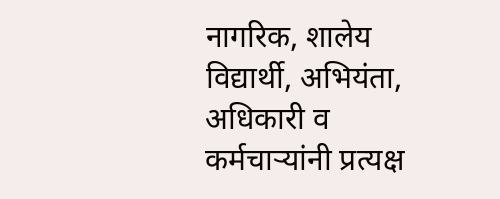नागरिक, शालेय विद्यार्थी, अभियंता, अधिकारी व कर्मचाऱ्यांनी प्रत्यक्ष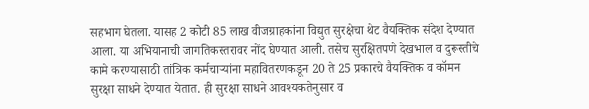सहभाग घेतला. यासह 2 कोटी 85 लाख वीजग्राहकांना विद्युत सुरक्षेचा थेट वैयक्तिक संदेश देण्यात आला. या अभियानाची जागतिकस्तरावर नोंद घेण्यात आली. तसेच सुरक्षितपणे देखभाल व दुरूस्तीचे कामे करण्यासाठी तांत्रिक कर्मचाऱ्यांना महावितरणकडून 20 ते 25 प्रकारचे वैयक्तिक व कॉमन सुरक्षा साधने देण्यात येतात. ही सुरक्षा साधने आवश्यकतेनुसार व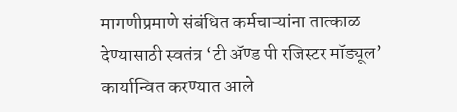मागणीप्रमाणे संबंधित कर्मचाऱ्यांना तात्काळ देण्यासाठी स्वतंत्र ‘टी ॲण्ड पी रजिस्टर मॉड्यूल’ कार्यान्वित करण्यात आले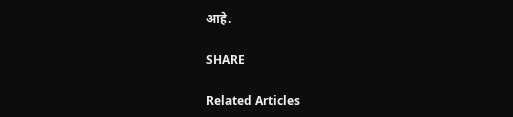आहे.

SHARE

Related Articles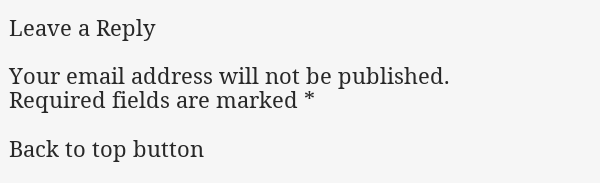Leave a Reply

Your email address will not be published. Required fields are marked *

Back to top button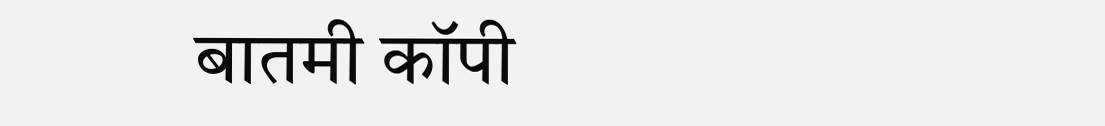बातमी कॉपी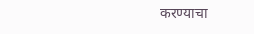करण्याचा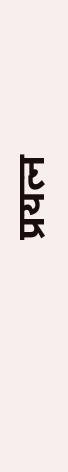प्रयत्न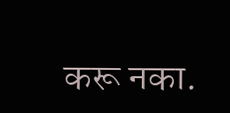करू नका.